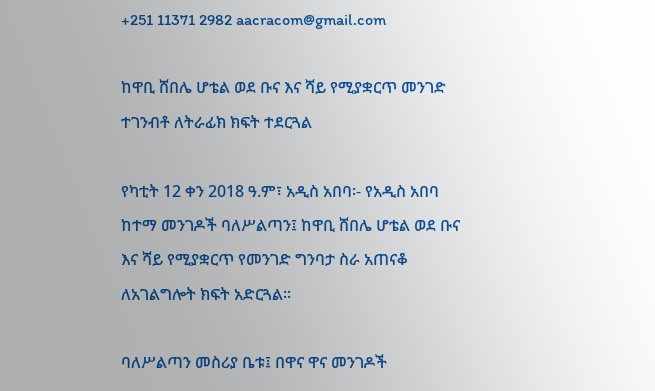+251 11371 2982 aacracom@gmail.com

ከዋቢ ሸበሌ ሆቴል ወደ ቡና እና ሻይ የሚያቋርጥ መንገድ ተገንብቶ ለትራፊክ ክፍት ተደርጓል

የካቲት 12 ቀን 2018 ዓ.ም፣ አዲስ አበባ፡- የአዲስ አበባ ከተማ መንገዶች ባለሥልጣን፤ ከዋቢ ሸበሌ ሆቴል ወደ ቡና እና ሻይ የሚያቋርጥ የመንገድ ግንባታ ስራ አጠናቆ ለአገልግሎት ክፍት አድርጓል፡፡

ባለሥልጣን መስሪያ ቤቱ፤ በዋና ዋና መንገዶች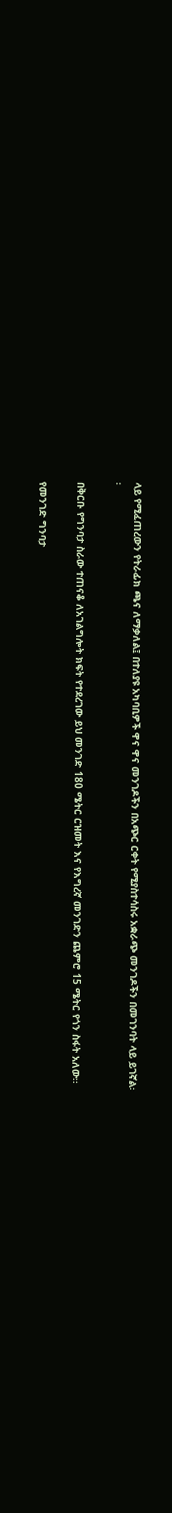ላይ የሚፈጠረውን የትራፊክ ጫና ለማቃለል፤ በተለያዩ አካባቢዎች ዋና ዋና መንገዶችን በአጭር ርቀት የሚያስተሳስሩ አቋራጭ መንገዶችን በመገንባት ላይ ይገኛል፡፡

በቅርቡ የግንባታ ስራው ተጠናቆ ለአገልግሎት ክፍት የተደረገው ይህ መንገድ 180 ሜትር ርዝመት እና የእግረኛ መንገድን ጨምሮ 15 ሜትር የጎን ስፋት አለው፡፡

የመንገድ ግንባታ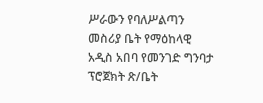ሥራውን የባለሥልጣን መስሪያ ቤት የማዕከላዊ አዲስ አበባ የመንገድ ግንባታ ፕሮጀክት ጽ/ቤት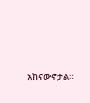አከናውኖታል።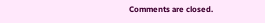Comments are closed.